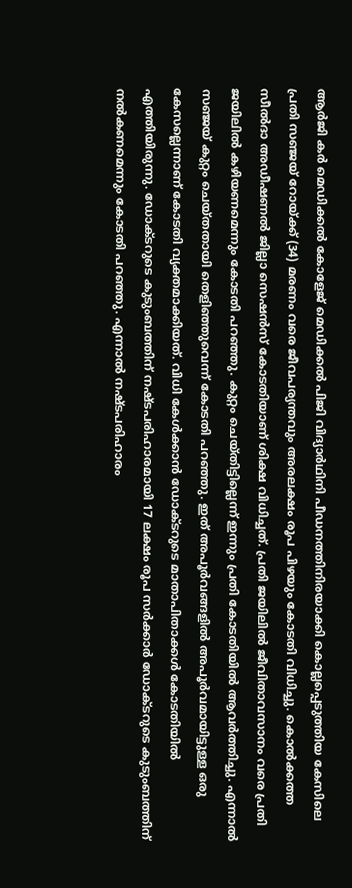ആർജി കർ മെഡിക്കൽ കോളേജ് മെഡിക്കൽ പിജി വിദ്യാർഥിനി പീഡനത്തിനിരയാക്കി കൊല്ലപ്പെടുത്തിയ കേസിലെ പ്രതി സഞ്ജയ് റോയ്ക്ക് (34) മരണം വരെ ജീവപര്യന്തവും അരലക്ഷം രൂപ പിഴയും കോടതി വിധിച്ചു. കൊൽക്കത്ത സീൽദാ അഡീഷണൽ ജില്ലാ സെഷൻസ് കോടതിയാണ് ശിക്ഷ വിധിച്ചത്. പ്രതി ജയിലിൽ ജീവിതാവസാനം വരെ പ്രതി ജയിലിൽ കഴിയണമെന്നും കോടതി പറഞ്ഞു. കുറ്റം ചെയ്തിട്ടില്ലെന്ന് ഇന്നും പ്രതി കോടതിയിൽ ആവർത്തിച്ചു. എന്നാൽ സഞ്ജയ് കുറ്റം ചെയ്തതായി തെളിഞ്ഞുവെന്ന് കോടതി പറഞ്ഞു. ഇത് അപൂർവങ്ങളിൽ അപൂർവമായിട്ടുള്ള ഒരു കേസല്ലെന്നാണ് കോടതി വ്യക്തമാക്കിയത്. വിധി കേൾക്കാൻ ഡോക്ടറുടെ മാതാപിതാക്കൾ കോടതിയിൽ എത്തിയിരുന്നു. ഡോക്ടറുടെ കുടുംബത്തിന് നഷ്ടപരിഹാരമായി 17 ലക്ഷം രൂപ സർക്കാർ ഡോക്ടറുടെ കുടുംബത്തിന് നൽകണമെന്നും കോടതി പറഞ്ഞു. എന്നാൽ നഷ്ടപരിഹാരം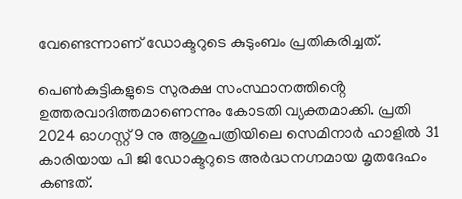വേണ്ടെന്നാണ് ഡോക്ടറുടെ കുടുംബം പ്രതികരിച്ചത്.

പെൺകുട്ടികളുടെ സുരക്ഷ സംസ്ഥാനത്തിൻ്റെ ഉത്തരവാദിത്തമാണെന്നും കോടതി വ്യക്തമാക്കി. പ്രതി 2024 ഓഗസ്റ്റ് 9 നു ആശുപത്രിയിലെ സെമിനാർ ഹാളിൽ 31 കാരിയായ പി ജി ഡോക്ടറുടെ അർദ്ധനഗ്നമായ മൃതദേഹം കണ്ടത്.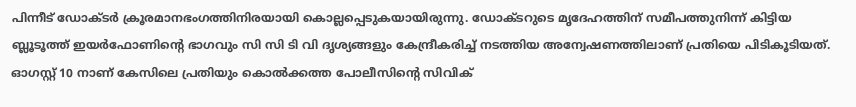പിന്നീട് ഡോക്‌ടർ ക്രൂരമാനഭംഗത്തിനിരയായി കൊല്ലപ്പെടുകയായിരുന്നു. ഡോക്ടറുടെ മൃദേഹത്തിന് സമീപത്തുനിന്ന് കിട്ടിയ ബ്ലൂടൂത്ത് ഇയർഫോണിൻ്റെ ഭാഗവും സി സി ടി വി ദൃശ്യങ്ങളും കേന്ദ്രീകരിച്ച് നടത്തിയ അന്വേഷണത്തിലാണ് പ്രതിയെ പിടികൂടിയത്. ഓഗസ്റ്റ് 10 നാണ് കേസിലെ പ്രതിയും കൊൽക്കത്ത പോലീസിൻ്റെ സിവിക്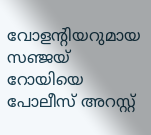വോളൻ്റിയറുമായ സഞ്ജയ് റോയിയെ പോലീസ് അറസ്റ്റ്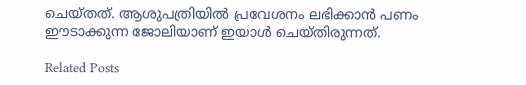ചെയ്തത്. ആശുപത്രിയിൽ പ്രവേശനം ലഭിക്കാൻ പണം ഈടാക്കുന്ന ജോലിയാണ് ഇയാൾ ചെയ്തിരുന്നത്.

Related Posts